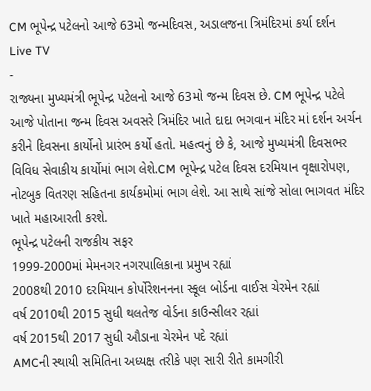CM ભૂપેન્દ્ર પટેલનો આજે 63મો જન્મદિવસ, અડાલજના ત્રિમંદિરમાં કર્યા દર્શન
Live TV
-
રાજ્યના મુખ્યમંત્રી ભૂપેન્દ્ર પટેલનો આજે 63મો જન્મ દિવસ છે. CM ભૂપેન્દ્ર પટેલે આજે પોતાના જન્મ દિવસ અવસરે ત્રિમંદિર ખાતે દાદા ભગવાન મંદિર માં દર્શન અર્ચન કરીને દિવસના કાર્યોનો પ્રારંભ કર્યો હતો. મહત્વનું છે કે, આજે મુખ્યમંત્રી દિવસભર વિવિધ સેવાકીય કાર્યોમાં ભાગ લેશે.CM ભૂપેન્દ્ર પટેલ દિવસ દરમિયાન વૃક્ષારોપણ, નોટબુક વિતરણ સહિતના કાર્યકમોમાં ભાગ લેશે. આ સાથે સાંજે સોલા ભાગવત મંદિર ખાતે મહાઆરતી કરશે.
ભૂપેન્દ્ર પટેલની રાજકીય સફર
1999-2000માં મેમનગર નગરપાલિકાના પ્રમુખ રહ્યાં
2008થી 2010 દરમિયાન કોર્પોરેશનનના સ્કૂલ બોર્ડના વાઈસ ચેરમેન રહ્યાં
વર્ષ 2010થી 2015 સુધી થલતેજ વોર્ડના કાઉન્સીલર રહ્યાં
વર્ષ 2015થી 2017 સુધી ઔડાના ચેરમેન પદે રહ્યાં
AMCની સ્થાયી સમિતિના અધ્યક્ષ તરીકે પણ સારી રીતે કામગીરી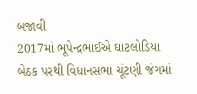બજાવી
2017માં ભૂપેન્દ્રભાઈએ ઘાટલોડિયા બેઠક પરથી વિધાનસભા ચૂંટણી જંગમાં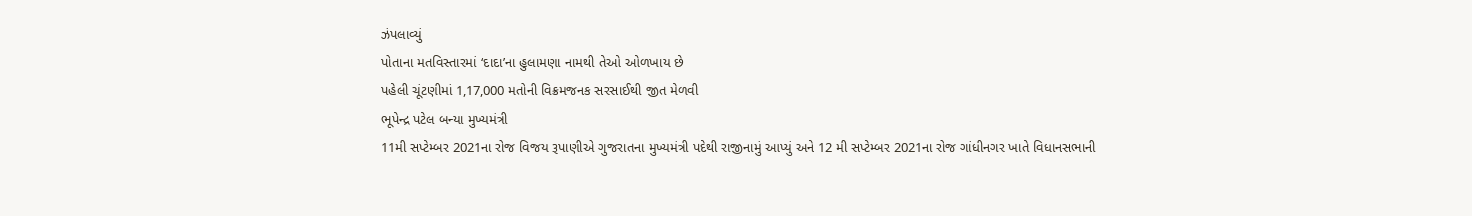ઝંપલાવ્યું
પોતાના મતવિસ્તારમાં ‘દાદા’ના હુલામણા નામથી તેઓ ઓળખાય છે
પહેલી ચૂંટણીમાં 1,17,000 મતોની વિક્રમજનક સરસાઈથી જીત મેળવી
ભૂપેન્દ્ર પટેલ બન્યા મુખ્યમંત્રી
11મી સપ્ટેમ્બર 2021ના રોજ વિજય રૂપાણીએ ગુજરાતના મુખ્યમંત્રી પદેથી રાજીનામું આપ્યું અને 12 મી સપ્ટેમ્બર 2021ના રોજ ગાંધીનગર ખાતે વિધાનસભાની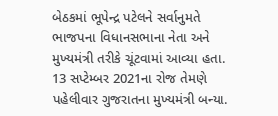બેઠકમાં ભૂપેન્દ્ર પટેલને સર્વાનુમતે ભાજપના વિધાનસભાના નેતા અને મુખ્યમંત્રી તરીકે ચૂંટવામાં આવ્યા હતા. 13 સપ્ટેમ્બર 2021ના રોજ તેમણે પહેલીવાર ગુજરાતના મુખ્યમંત્રી બન્યા.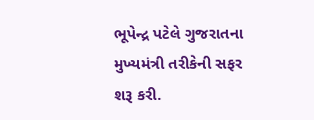ભૂપેન્દ્ર પટેલે ગુજરાતના મુખ્યમંત્રી તરીકેની સફર શરૂ કરી.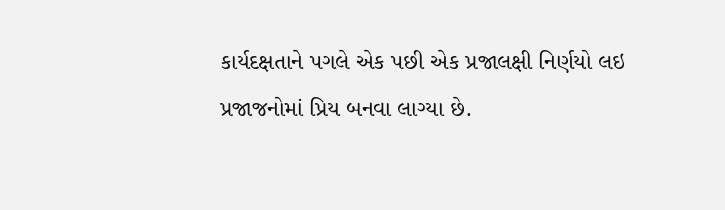કાર્યદક્ષતાને પગલે એક પછી એક પ્રજાલક્ષી નિર્ણયો લઇ પ્રજાજનોમાં પ્રિય બનવા લાગ્યા છે.